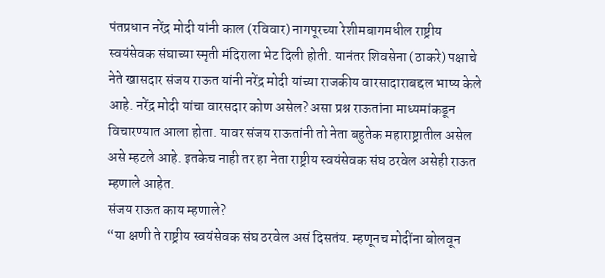पंतप्रधान नरेंद्र मोदी यांनी काल (रविवार) नागपूरच्या रेशीमबागमधील राष्ट्रीय स्वयंसेवक संघाच्या स्मृती मंदिराला भेट दिली होती. यानंतर शिवसेना (ठाकरे) पक्षाचे नेते खासदार संजय राऊत यांनी नरेंद्र मोदी यांच्या राजकीय वारसादाराबद्दल भाष्य केले आहे. नरेंद्र मोदी यांचा वारसदार कोण असेल? असा प्रश्न राऊतांना माध्यमांकडून विचारण्यात आला होता. यावर संजय राऊतांनी तो नेता बहुतेक महाराष्ट्रातील असेल असे म्हटले आहे. इतकेच नाही तर हा नेता राष्ट्रीय स्वयंसेवक संघ ठरवेल असेही राऊत म्हणाले आहेत.
संजय राऊत काय म्हणाले?
“या क्षणी ते राष्ट्रीय स्वयंसेवक संघ ठरवेल असं दिसतंय. म्हणूनच मोदींना बोलवून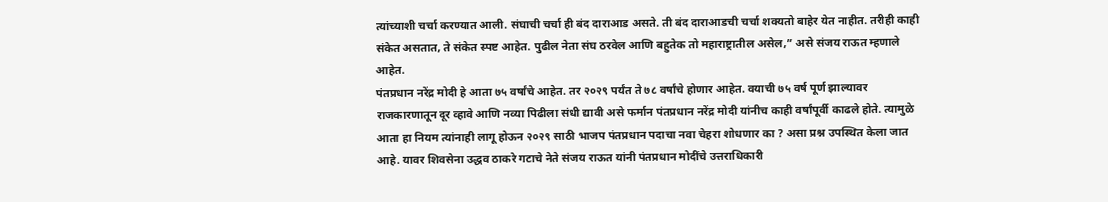त्यांच्याशी चर्चा करण्यात आली. संघाची चर्चा ही बंद दाराआड असते. ती बंद दाराआडची चर्चा शक्यतो बाहेर येत नाहीत. तरीही काही संकेत असतात, ते संकेत स्पष्ट आहेत. पुढील नेता संघ ठरवेल आणि बहुतेक तो महाराष्ट्रातील असेल,” असे संजय राऊत म्हणाले आहेत.
पंतप्रधान नरेंद्र मोदी हे आता ७५ वर्षांचे आहेत. तर २०२९ पर्यंत ते ७८ वर्षांचे होणार आहेत. वयाची ७५ वर्ष पूर्ण झाल्यावर राजकारणातून दूर व्हावे आणि नव्या पिढीला संधी द्यावी असे फर्मान पंतप्रधान नरेंद्र मोदी यांनीच काही वर्षांपूर्वी काढले होते. त्यामुळे आता हा नियम त्यांनाही लागू होऊन २०२९ साठी भाजप पंतप्रधान पदाचा नवा चेहरा शोधणार का ? असा प्रश्न उपस्थित केला जात आहे. यावर शिवसेना उद्धव ठाकरे गटाचे नेते संजय राऊत यांनी पंतप्रधान मोदींचे उत्तराधिकारी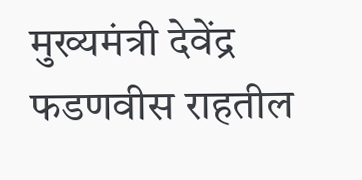मुख्यमंत्री देवेंद्र फडणवीस राहतील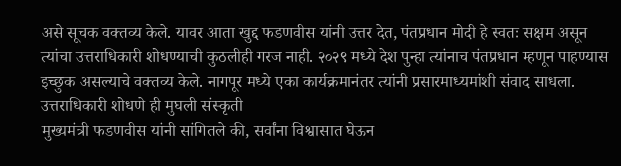असे सूचक वक्तव्य केले. यावर आता खुद्द फडणवीस यांनी उत्तर देत, पंतप्रधान मोदी हे स्वतः सक्षम असून त्यांचा उत्तराधिकारी शोधण्याची कुठलीही गरज नाही. २०२९ मध्ये देश पुन्हा त्यांनाच पंतप्रधान म्हणून पाहण्यास इच्छुक असल्याचे वक्तव्य केले. नागपूर मध्ये एका कार्यक्रमानंतर त्यांनी प्रसारमाध्यमांशी संवाद साधला.
उत्तराधिकारी शोधणे ही मुघली संस्कृती
मुख्यमंत्री फडणवीस यांनी सांगितले की, सर्वांना विश्वासात घेऊन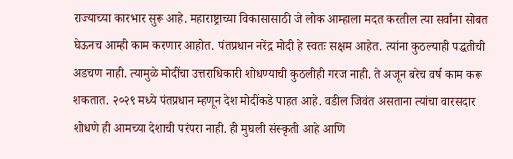राज्याच्या कारभार सुरू आहे. महाराष्ट्राच्या विकासासाठी जे लोक आम्हाला मदत करतील त्या सर्वांना सोबत घेऊनच आम्ही काम करणार आहोत. पंतप्रधान नरेंद्र मोदी हे स्वतः सक्षम आहेत. त्यांना कुठल्याही पद्धतीची अडचण नाही. त्यामुळे मोदींचा उत्तराधिकारी शोधण्याची कुठलीही गरज नाही. ते अजून बरेच वर्ष काम करू शकतात. २०२९ मध्ये पंतप्रधान म्हणून देश मोदींकडे पाहत आहे. वडील जिवंत असताना त्यांचा वारसदार शोधणे ही आमच्या देशाची परंपरा नाही. ही मुघली संस्कृती आहे आणि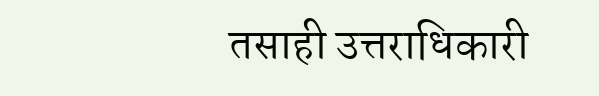तसाही उत्तराधिकारी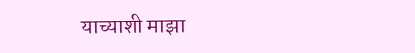याच्याशी माझा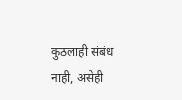कुठलाही संबंध नाही, असेही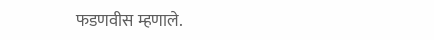फडणवीस म्हणाले.